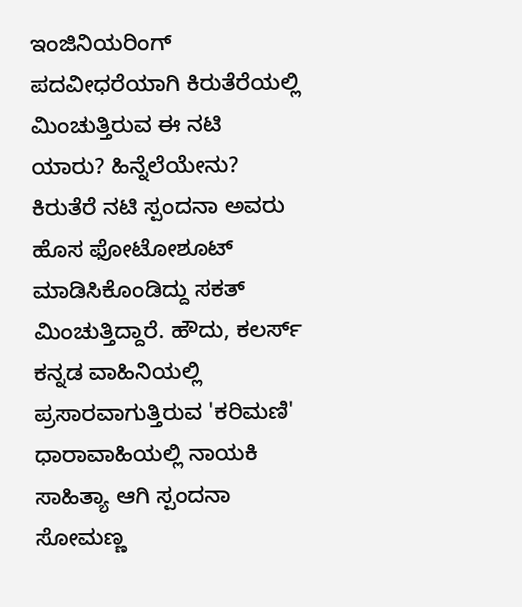ಇಂಜಿನಿಯರಿಂಗ್ ಪದವೀಧರೆಯಾಗಿ ಕಿರುತೆರೆಯಲ್ಲಿ ಮಿಂಚುತ್ತಿರುವ ಈ ನಟಿ ಯಾರು? ಹಿನ್ನೆಲೆಯೇನು?
ಕಿರುತೆರೆ ನಟಿ ಸ್ಪಂದನಾ ಅವರು ಹೊಸ ಫೋಟೋಶೂಟ್ ಮಾಡಿಸಿಕೊಂಡಿದ್ದು ಸಕತ್ ಮಿಂಚುತ್ತಿದ್ದಾರೆ. ಹೌದು, ಕಲರ್ಸ್ ಕನ್ನಡ ವಾಹಿನಿಯಲ್ಲಿ ಪ್ರಸಾರವಾಗುತ್ತಿರುವ 'ಕರಿಮಣಿ' ಧಾರಾವಾಹಿಯಲ್ಲಿ ನಾಯಕಿ ಸಾಹಿತ್ಯಾ ಆಗಿ ಸ್ಪಂದನಾ ಸೋಮಣ್ಣ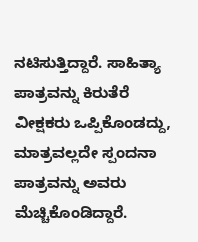ನಟಿಸುತ್ತಿದ್ದಾರೆ. ಸಾಹಿತ್ಯಾ ಪಾತ್ರವನ್ನು ಕಿರುತೆರೆ ವೀಕ್ಷಕರು ಒಪ್ಪಿಕೊಂಡದ್ದು, ಮಾತ್ರವಲ್ಲದೇ ಸ್ಪಂದನಾ ಪಾತ್ರವನ್ನು ಅವರು ಮೆಚ್ಚಿಕೊಂಡಿದ್ದಾರೆ.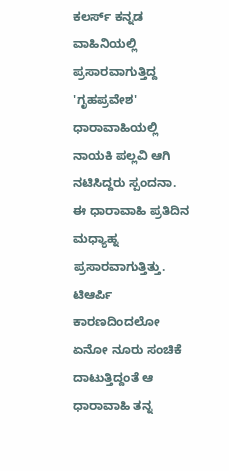ಕಲರ್ಸ್ ಕನ್ನಡ ವಾಹಿನಿಯಲ್ಲಿ ಪ್ರಸಾರವಾಗುತ್ತಿದ್ದ 'ಗೃಹಪ್ರವೇಶ' ಧಾರಾವಾಹಿಯಲ್ಲಿ ನಾಯಕಿ ಪಲ್ಲವಿ ಆಗಿ ನಟಿಸಿದ್ದರು ಸ್ಪಂದನಾ. ಈ ಧಾರಾವಾಹಿ ಪ್ರತಿದಿನ ಮಧ್ಯಾಹ್ನ ಪ್ರಸಾರವಾಗುತ್ತಿತ್ತು. ಟಿಆರ್ಪಿ ಕಾರಣದಿಂದಲೋ ಏನೋ ನೂರು ಸಂಚಿಕೆ ದಾಟುತ್ತಿದ್ದಂತೆ ಆ ಧಾರಾವಾಹಿ ತನ್ನ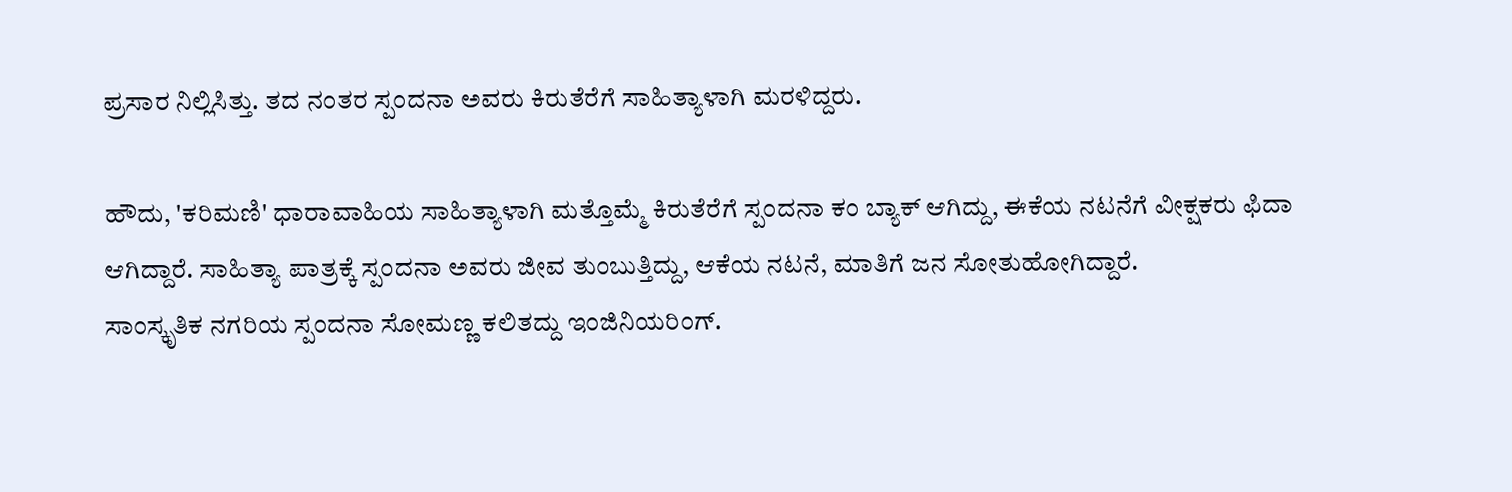ಪ್ರಸಾರ ನಿಲ್ಲಿಸಿತ್ತು. ತದ ನಂತರ ಸ್ಪಂದನಾ ಅವರು ಕಿರುತೆರೆಗೆ ಸಾಹಿತ್ಯಾಳಾಗಿ ಮರಳಿದ್ದರು.

ಹೌದು, 'ಕರಿಮಣಿ' ಧಾರಾವಾಹಿಯ ಸಾಹಿತ್ಯಾಳಾಗಿ ಮತ್ತೊಮ್ಮೆ ಕಿರುತೆರೆಗೆ ಸ್ಪಂದನಾ ಕಂ ಬ್ಯಾಕ್ ಆಗಿದ್ದು, ಈಕೆಯ ನಟನೆಗೆ ವೀಕ್ಷಕರು ಫಿದಾ ಆಗಿದ್ದಾರೆ. ಸಾಹಿತ್ಯಾ ಪಾತ್ರಕ್ಕೆ ಸ್ಪಂದನಾ ಅವರು ಜೀವ ತುಂಬುತ್ತಿದ್ದು, ಆಕೆಯ ನಟನೆ, ಮಾತಿಗೆ ಜನ ಸೋತುಹೋಗಿದ್ದಾರೆ.
ಸಾಂಸ್ಕೃತಿಕ ನಗರಿಯ ಸ್ಪಂದನಾ ಸೋಮಣ್ಣ ಕಲಿತದ್ದು ಇಂಜಿನಿಯರಿಂಗ್.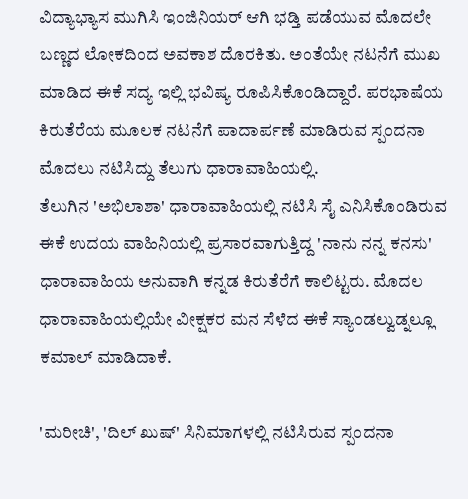ವಿದ್ಯಾಭ್ಯಾಸ ಮುಗಿಸಿ ಇಂಜಿನಿಯರ್ ಆಗಿ ಭಡ್ತಿ ಪಡೆಯುವ ಮೊದಲೇ ಬಣ್ಣದ ಲೋಕದಿಂದ ಅವಕಾಶ ದೊರಕಿತು. ಅಂತೆಯೇ ನಟನೆಗೆ ಮುಖ ಮಾಡಿದ ಈಕೆ ಸದ್ಯ ಇಲ್ಲಿ ಭವಿಷ್ಯ ರೂಪಿಸಿಕೊಂಡಿದ್ದಾರೆ. ಪರಭಾಷೆಯ ಕಿರುತೆರೆಯ ಮೂಲಕ ನಟನೆಗೆ ಪಾದಾರ್ಪಣೆ ಮಾಡಿರುವ ಸ್ಪಂದನಾ ಮೊದಲು ನಟಿಸಿದ್ದು ತೆಲುಗು ಧಾರಾವಾಹಿಯಲ್ಲಿ.
ತೆಲುಗಿನ 'ಅಭಿಲಾಶಾ' ಧಾರಾವಾಹಿಯಲ್ಲಿ ನಟಿಸಿ ಸೈ ಎನಿಸಿಕೊಂಡಿರುವ ಈಕೆ ಉದಯ ವಾಹಿನಿಯಲ್ಲಿ ಪ್ರಸಾರವಾಗುತ್ತಿದ್ದ 'ನಾನು ನನ್ನ ಕನಸು' ಧಾರಾವಾಹಿಯ ಅನುವಾಗಿ ಕನ್ನಡ ಕಿರುತೆರೆಗೆ ಕಾಲಿಟ್ಟರು. ಮೊದಲ ಧಾರಾವಾಹಿಯಲ್ಲಿಯೇ ವೀಕ್ಷಕರ ಮನ ಸೆಳೆದ ಈಕೆ ಸ್ಯಾಂಡಲ್ವುಡ್ನಲ್ಲೂ ಕಮಾಲ್ ಮಾಡಿದಾಕೆ.

'ಮರೀಚಿ', 'ದಿಲ್ ಖುಷ್' ಸಿನಿಮಾಗಳಲ್ಲಿ ನಟಿಸಿರುವ ಸ್ಪಂದನಾ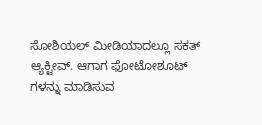ಸೋಶಿಯಲ್ ಮೀಡಿಯಾದಲ್ಲೂ ಸಕತ್ ಆ್ಯಕ್ಟೀವ್. ಆಗಾಗ ಫೋಟೋಶೂಟ್ ಗಳನ್ನು ಮಾಡಿಸುವ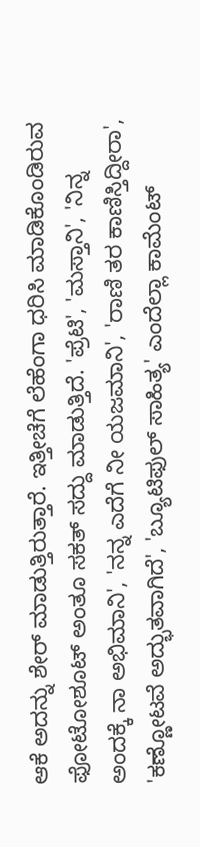ಆಕೆ ಅದನ್ನು ಶೇರ್ ಮಾಡುತ್ತಿರುತ್ತಾರೆ. ಇತ್ತೀಚೆಗೆ ಲೆಹೆಂಗಾ ಧರಿಸಿ ಮಾಡಿಕೊಂಡಿರುವ ಫೋಟೋಶೂಟ್ ಅಂತೂ ಸಕತ್ ಸದ್ದು ಮಾಡುತ್ತಿದೆ. 'ಪ್ರೆಟಿ', 'ಮಸ್ತಾನಿ', 'ನಿನ್ನ ಅಂದಕ್ಕೆ ನಾ ಅಭಿಮಾನಿ', 'ನನ್ನ ಎದೆಗೆ ನೀ ಯಜಮಾನಿ', 'ರಾಣಿ ತರ ಕಾಣಿಸ್ತಿದ್ದೀರಾ', 'ಕಣ್ಣೋಟವೆ ಅದ್ಭುತವಾಗಿದೆ', 'ಬ್ಯೂಟಿಫುಲ್ ಸಾಹಿತ್ಯ' ಎಂದೆಲ್ಲಾ ಕಾಮೆಂಟ್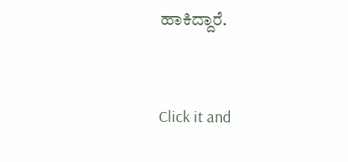ಹಾಕಿದ್ದಾರೆ.


Click it and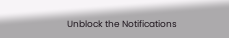Unblock the Notifications